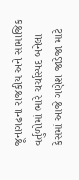જૂનાગઢના રાજકીય અને સામાજિક વર્તુળોમાં ભારે ચર્ચાસ્પદ બનેલા કેસમાં આજે ગણેશ જાડેજા માટે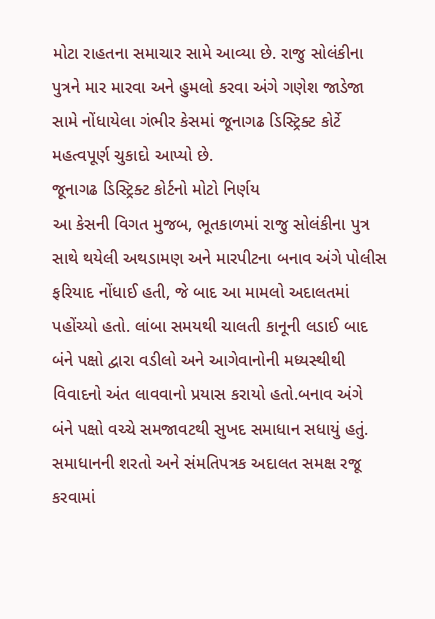મોટા રાહતના સમાચાર સામે આવ્યા છે. રાજુ સોલંકીના પુત્રને માર મારવા અને હુમલો કરવા અંગે ગણેશ જાડેજા સામે નોંધાયેલા ગંભીર કેસમાં જૂનાગઢ ડિસ્ટ્રિક્ટ કોર્ટે મહત્વપૂર્ણ ચુકાદો આપ્યો છે.
જૂનાગઢ ડિસ્ટ્રિક્ટ કોર્ટનો મોટો નિર્ણય
આ કેસની વિગત મુજબ, ભૂતકાળમાં રાજુ સોલંકીના પુત્ર સાથે થયેલી અથડામણ અને મારપીટના બનાવ અંગે પોલીસ ફરિયાદ નોંધાઈ હતી, જે બાદ આ મામલો અદાલતમાં પહોંચ્યો હતો. લાંબા સમયથી ચાલતી કાનૂની લડાઈ બાદ બંને પક્ષો દ્વારા વડીલો અને આગેવાનોની મધ્યસ્થીથી વિવાદનો અંત લાવવાનો પ્રયાસ કરાયો હતો.બનાવ અંગે બંને પક્ષો વચ્ચે સમજાવટથી સુખદ સમાધાન સધાયું હતું. સમાધાનની શરતો અને સંમતિપત્રક અદાલત સમક્ષ રજૂ કરવામાં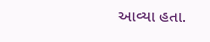આવ્યા હતા.